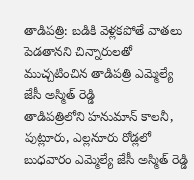తాడిపత్రి: బడికి వెళ్లకపోతే వాతలు పెడతానని చిన్నారులతో ముచ్చటించిన తాడిపత్రి ఎమ్మెల్యే జేసీ అస్మిత్ రెడ్డి
తాడిపత్రిలోని హనుమాన్ కాలనీ, పుట్లూరు, ఎల్లనూరు రోడ్లలో బుధవారం ఎమ్మెల్యే జేసీ అస్మిత్ రెడ్డి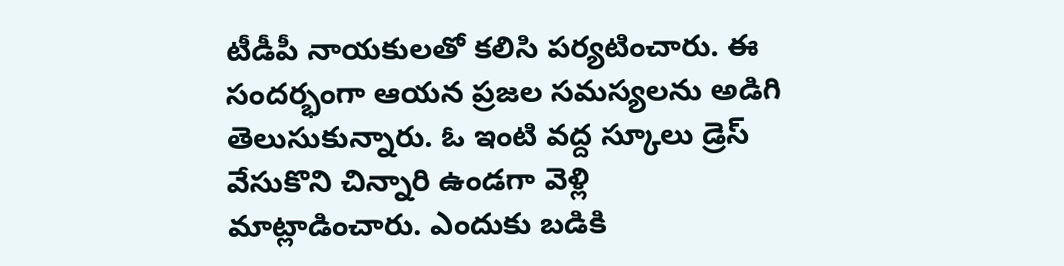టీడీపీ నాయకులతో కలిసి పర్యటించారు. ఈ సందర్భంగా ఆయన ప్రజల సమస్యలను అడిగి తెలుసుకున్నారు. ఓ ఇంటి వద్ద స్కూలు డ్రెస్ వేసుకొని చిన్నారి ఉండగా వెళ్లి మాట్లాడించారు. ఎందుకు బడికి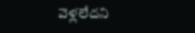వెళ్లలేదని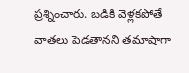ప్రశ్నించారు. బడికి వెళ్లకపోతే వాతలు పెడతానని తమాషాగా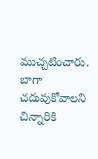ముచ్చటించారు. బాగా చదువుకోవాలని చిన్నారికి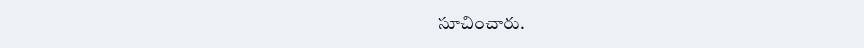సూచించారు.